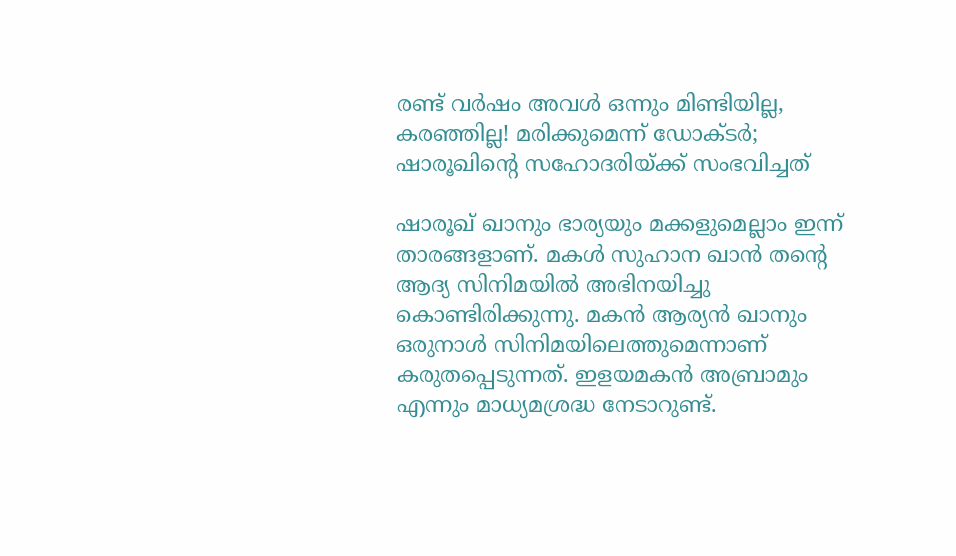രണ്ട് വര്‍ഷം അവള്‍ ഒന്നും മിണ്ടിയില്ല, കരഞ്ഞില്ല! മരിക്കുമെന്ന് ഡോക്ടര്‍; ഷാരൂഖിന്റെ സഹോദരിയ്ക്ക് സംഭവിച്ചത്‌

ഷാരൂഖ് ഖാനും ഭാര്യയും മക്കളുമെല്ലാം ഇന്ന് താരങ്ങളാണ്. മകള്‍ സുഹാന ഖാന്‍ തന്റെ ആദ്യ സിനിമയില്‍ അഭിനയിച്ചു കൊണ്ടിരിക്കുന്നു. മകന്‍ ആര്യന്‍ ഖാനും ഒരുനാള്‍ സിനിമയിലെത്തുമെന്നാണ് കരുതപ്പെടുന്നത്. ഇളയമകന്‍ അബ്രാമും എന്നും മാധ്യമശ്രദ്ധ നേടാറുണ്ട്.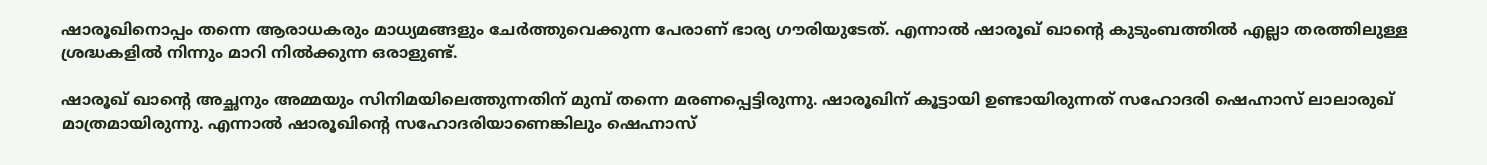ഷാരൂഖിനൊപ്പം തന്നെ ആരാധകരും മാധ്യമങ്ങളും ചേര്‍ത്തുവെക്കുന്ന പേരാണ് ഭാര്യ ഗൗരിയുടേത്. എന്നാല്‍ ഷാരൂഖ് ഖാന്റെ കുടുംബത്തില്‍ എല്ലാ തരത്തിലുള്ള ശ്രദ്ധകളില്‍ നിന്നും മാറി നില്‍ക്കുന്ന ഒരാളുണ്ട്.

ഷാരൂഖ് ഖാന്റെ അച്ഛനും അമ്മയും സിനിമയിലെത്തുന്നതിന് മുമ്പ് തന്നെ മരണപ്പെട്ടിരുന്നു. ഷാരൂഖിന് കൂട്ടായി ഉണ്ടായിരുന്നത് സഹോദരി ഷെഹ്നാസ് ലാലാരുഖ് മാത്രമായിരുന്നു. എന്നാല്‍ ഷാരൂഖിന്റെ സഹോദരിയാണെങ്കിലും ഷെഹ്നാസ്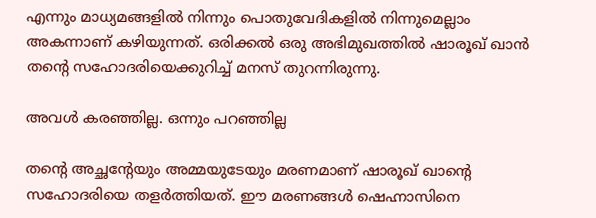എന്നും മാധ്യമങ്ങളില്‍ നിന്നും പൊതുവേദികളില്‍ നിന്നുമെല്ലാം അകന്നാണ് കഴിയുന്നത്. ഒരിക്കല്‍ ഒരു അഭിമുഖത്തില്‍ ഷാരൂഖ് ഖാന്‍ തന്റെ സഹോദരിയെക്കുറിച്ച് മനസ് തുറന്നിരുന്നു.

അവള്‍ കരഞ്ഞില്ല. ഒന്നും പറഞ്ഞില്ല

തന്റെ അച്ഛന്റേയും അമ്മയുടേയും മരണമാണ് ഷാരൂഖ് ഖാന്റെ സഹോദരിയെ തളര്‍ത്തിയത്. ഈ മരണങ്ങള്‍ ഷെഹ്നാസിനെ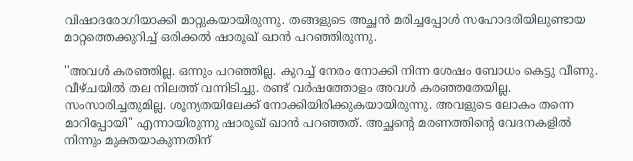വിഷാദരോഗിയാക്കി മാറ്റുകയായിരുന്നു. തങ്ങളുടെ അച്ഛന്‍ മരിച്ചപ്പോള്‍ സഹോദരിയിലുണ്ടായ മാറ്റത്തെക്കുറിച്ച് ഒരിക്കല്‍ ഷാരൂഖ് ഖാന്‍ പറഞ്ഞിരുന്നു.

''അവള്‍ കരഞ്ഞില്ല. ഒന്നും പറഞ്ഞില്ല. കുറച്ച് നേരം നോക്കി നിന്ന ശേഷം ബോധം കെട്ടു വീണു. വീഴ്ചയില്‍ തല നിലത്ത് വന്നിടിച്ചു. രണ്ട് വര്‍ഷത്തോളം അവള്‍ കരഞ്ഞതേയില്ല. സംസാരിച്ചതുമില്ല. ശൂന്യതയിലേക്ക് നോക്കിയിരിക്കുകയായിരുന്നു. അവളുടെ ലോകം തന്നെ മാറിപ്പോയി'' എന്നായിരുന്നു ഷാരൂഖ് ഖാന്‍ പറഞ്ഞത്. അച്ഛന്റെ മരണത്തിന്റെ വേദനകളില്‍ നിന്നും മുക്തയാകുന്നതിന്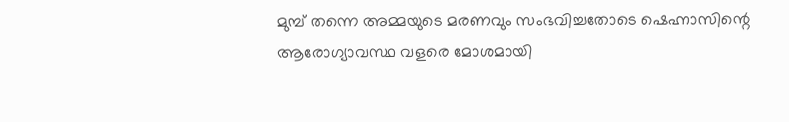മുമ്പ് തന്നെ അമ്മയുടെ മരണവും സംഭവിച്ചതോടെ ഷെഹ്നാസിന്റെ ആരോഗ്യാവസ്ഥ വളരെ മോശമായി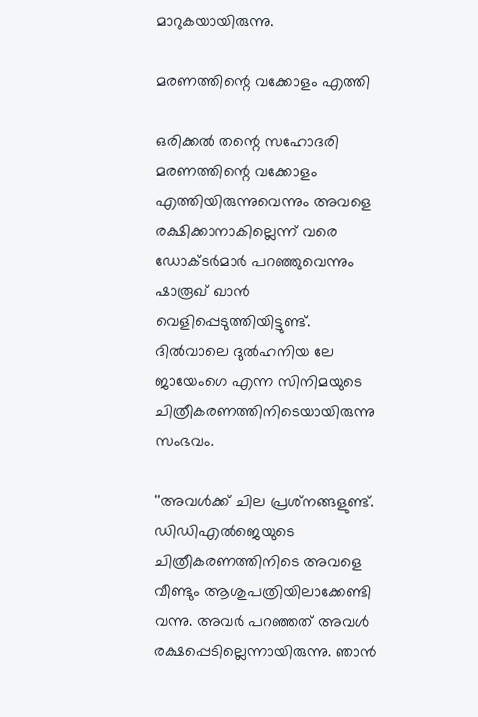മാറുകയായിരുന്നു.

മരണത്തിന്റെ വക്കോളം എത്തി

ഒരിക്കല്‍ തന്റെ സഹോദരി മരണത്തിന്റെ വക്കോളം എത്തിയിരുന്നുവെന്നും അവളെ രക്ഷിക്കാനാകില്ലെന്ന് വരെ ഡോക്ടര്‍മാര്‍ പറഞ്ഞുവെന്നും ഷാരൂഖ് ഖാന്‍ വെളിപ്പെടുത്തിയിട്ടുണ്ട്. ദില്‍വാലെ ദുല്‍ഹനിയ ലേ ജായേംഗെ എന്ന സിനിമയുടെ ചിത്രീകരണത്തിനിടെയായിരുന്നു സംഭവം.

''അവള്‍ക്ക് ചില പ്രശ്‌നങ്ങളുണ്ട്. ഡിഡിഎല്‍ജെയുടെ ചിത്രീകരണത്തിനിടെ അവളെ വീണ്ടും ആശുപത്രിയിലാക്കേണ്ടി വന്നു. അവര്‍ പറഞ്ഞത് അവള്‍ രക്ഷപ്പെടില്ലെന്നായിരുന്നു. ഞാന്‍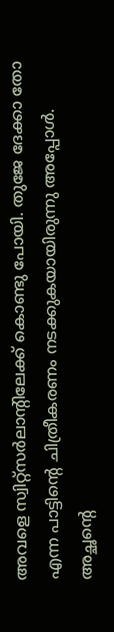അവളെ സ്വിറ്റ്‌സര്‍ലാന്റിലേക്ക് കൊണ്ടു പോയി. തുജേ ദേക്കാ തോ എന്ന പാട്ടിന്റെ ചിത്രീകരണം നടക്കുകയായിരുന്നു അപ്പോള്‍. അച്ഛന്റെ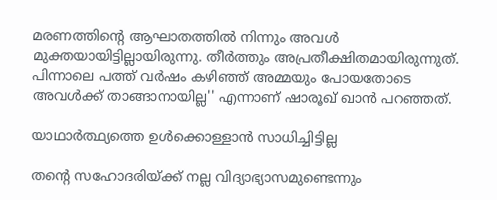മരണത്തിന്റെ ആഘാതത്തില്‍ നിന്നും അവള്‍ മുക്തയായിട്ടില്ലായിരുന്നു. തീര്‍ത്തും അപ്രതീക്ഷിതമായിരുന്നുത്. പിന്നാലെ പത്ത് വര്‍ഷം കഴിഞ്ഞ് അമ്മയും പോയതോടെ അവള്‍ക്ക് താങ്ങാനായില്ല'' എന്നാണ് ഷാരൂഖ് ഖാന്‍ പറഞ്ഞത്.

യാഥാര്‍ത്ഥ്യത്തെ ഉള്‍ക്കൊള്ളാന്‍ സാധിച്ചിട്ടില്ല

തന്റെ സഹോദരിയ്ക്ക് നല്ല വിദ്യാഭ്യാസമുണ്ടെന്നും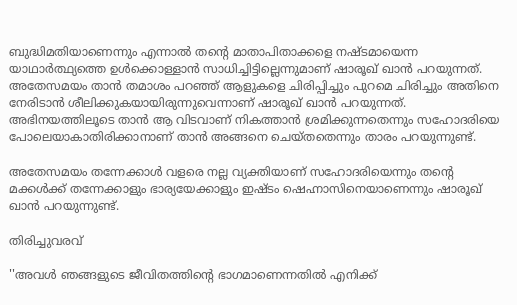ബുദ്ധിമതിയാണെന്നും എന്നാല്‍ തന്റെ മാതാപിതാക്കളെ നഷ്ടമായെന്ന യാഥാര്‍ത്ഥ്യത്തെ ഉള്‍ക്കൊള്ളാന്‍ സാധിച്ചിട്ടില്ലെന്നുമാണ് ഷാരൂഖ് ഖാന്‍ പറയുന്നത്. അതേസമയം താന്‍ തമാശം പറഞ്ഞ് ആളുകളെ ചിരിപ്പിച്ചും പുറമെ ചിരിച്ചും അതിനെ നേരിടാന്‍ ശീലിക്കുകയായിരുന്നുവെന്നാണ് ഷാരൂഖ് ഖാന്‍ പറയുന്നത്. അഭിനയത്തിലൂടെ താന്‍ ആ വിടവാണ് നികത്താന്‍ ശ്രമിക്കുന്നതെന്നും സഹോദരിയെ പോലെയാകാതിരിക്കാനാണ് താന്‍ അങ്ങനെ ചെയ്തതെന്നും താരം പറയുന്നുണ്ട്.

അതേസമയം തന്നേക്കാള്‍ വളരെ നല്ല വ്യക്തിയാണ് സഹോദരിയെന്നും തന്റെ മക്കള്‍ക്ക് തന്നേക്കാളും ഭാര്യയേക്കാളും ഇഷ്ടം ഷെഹ്നാസിനെയാണെന്നും ഷാരൂഖ് ഖാന്‍ പറയുന്നുണ്ട്.

തിരിച്ചുവരവ്

''അവള്‍ ഞങ്ങളുടെ ജീവിതത്തിന്റെ ഭാഗമാണെന്നതില്‍ എനിക്ക്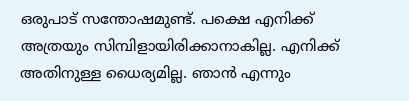ഒരുപാട് സന്തോഷമുണ്ട്. പക്ഷെ എനിക്ക് അത്രയും സിമ്പിളായിരിക്കാനാകില്ല. എനിക്ക് അതിനുള്ള ധൈര്യമില്ല. ഞാന്‍ എന്നും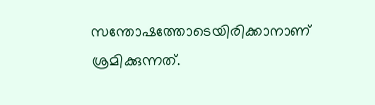സന്തോഷത്തോടെയിരിക്കാനാണ് ശ്രമിക്കുന്നത്.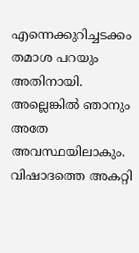എന്നെക്കുറിച്ചടക്കം തമാശ പറയും അതിനായി. അല്ലെങ്കില്‍ ഞാനും അതേ അവസ്ഥയിലാകും. വിഷാദത്തെ അകറ്റി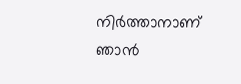നിര്‍ത്താനാണ് ഞാന്‍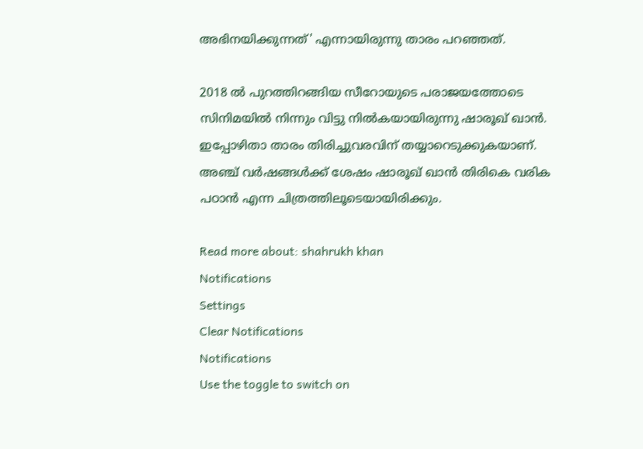അഭിനയിക്കുന്നത്' എന്നായിരുന്നു താരം പറഞ്ഞത്.

2018 ല്‍ പുറത്തിറങ്ങിയ സീറോയുടെ പരാജയത്തോടെ സിനിമയില്‍ നിന്നും വിട്ടു നില്‍കയായിരുന്നു ഷാരൂഖ് ഖാന്‍. ഇപ്പോഴിതാ താരം തിരിച്ചുവരവിന് തയ്യാറെടുക്കുകയാണ്. അഞ്ച് വര്‍ഷങ്ങള്‍ക്ക് ശേഷം ഷാരൂഖ് ഖാന്‍ തിരികെ വരിക പഠാന്‍ എന്ന ചിത്രത്തിലൂടെയായിരിക്കും.

Read more about: shahrukh khan
Notifications
Settings
Clear Notifications
Notifications
Use the toggle to switch on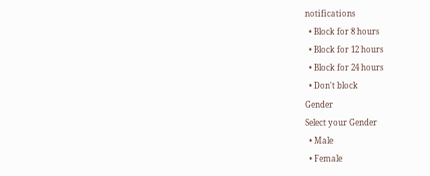notifications
  • Block for 8 hours
  • Block for 12 hours
  • Block for 24 hours
  • Don't block
Gender
Select your Gender
  • Male
  • Female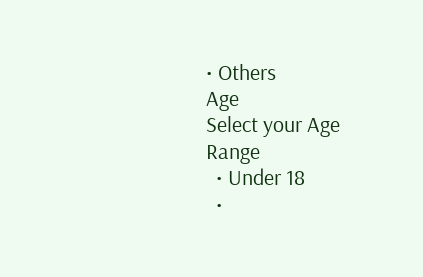• Others
Age
Select your Age Range
  • Under 18
  •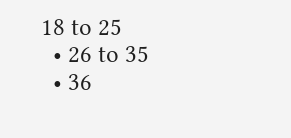18 to 25
  • 26 to 35
  • 36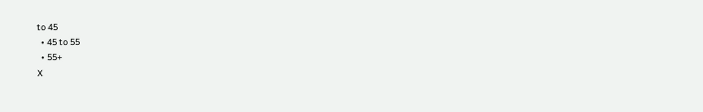to 45
  • 45 to 55
  • 55+
X